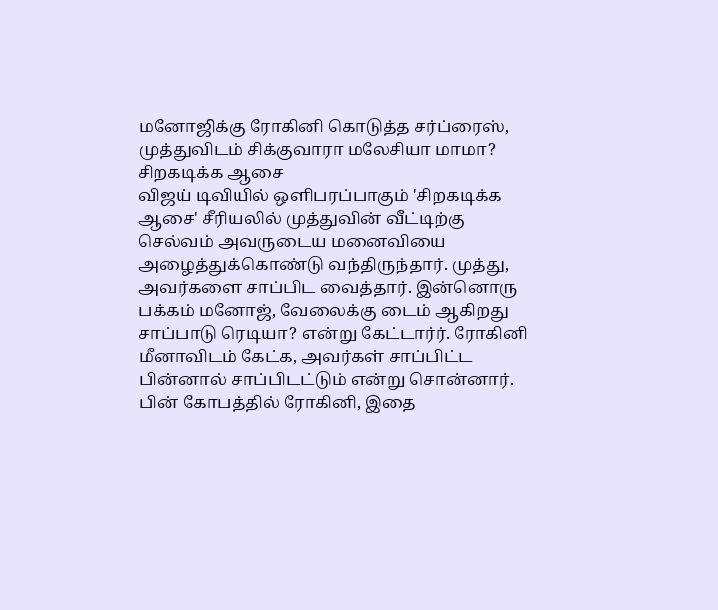மனோஜிக்கு ரோகினி கொடுத்த சர்ப்ரைஸ், முத்துவிடம் சிக்குவாரா மலேசியா மாமா? சிறகடிக்க ஆசை
விஜய் டிவியில் ஒளிபரப்பாகும் 'சிறகடிக்க ஆசை' சீரியலில் முத்துவின் வீட்டிற்கு செல்வம் அவருடைய மனைவியை அழைத்துக்கொண்டு வந்திருந்தார். முத்து, அவர்களை சாப்பிட வைத்தார். இன்னொரு பக்கம் மனோஜ், வேலைக்கு டைம் ஆகிறது சாப்பாடு ரெடியா? என்று கேட்டார்ர். ரோகினி மீனாவிடம் கேட்க, அவர்கள் சாப்பிட்ட பின்னால் சாப்பிடட்டும் என்று சொன்னார். பின் கோபத்தில் ரோகினி, இதை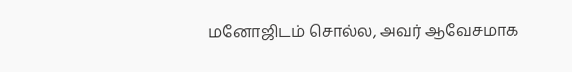மனோஜிடம் சொல்ல, அவர் ஆவேசமாக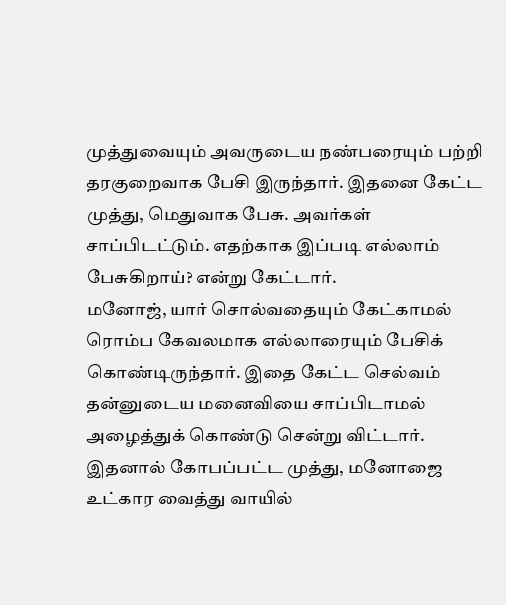முத்துவையும் அவருடைய நண்பரையும் பற்றி தரகுறைவாக பேசி இருந்தார். இதனை கேட்ட முத்து, மெதுவாக பேசு. அவர்கள் சாப்பிடட்டும். எதற்காக இப்படி எல்லாம் பேசுகிறாய்? என்று கேட்டார்.
மனோஜ், யார் சொல்வதையும் கேட்காமல் ரொம்ப கேவலமாக எல்லாரையும் பேசிக் கொண்டிருந்தார். இதை கேட்ட செல்வம் தன்னுடைய மனைவியை சாப்பிடாமல் அழைத்துக் கொண்டு சென்று விட்டார். இதனால் கோபப்பட்ட முத்து, மனோஜை உட்கார வைத்து வாயில்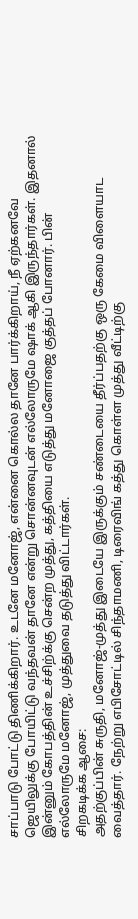சாப்பாடு போட்டு திணிக்கிறார். உடனே மனோஜ், என்னை கொல்ல தானே பார்க்கிறாய், நீ ஏற்கனவே ஜெயிலுக்கு போயிட்டு வந்தவன் தானே என்று சொன்னவுடன் எல்லோருமே ஷாக் ஆகி இருந்தார்கள். இதனால் இன்னும் கோபத்தின் உச்சிற்க்கு சென்ற முத்து, கத்தியை எடுத்து மனோஜை குத்தப் போனார். பின் எல்லோருமே மனோஜ், முத்துவை தடுத்து விட்டார்கள்.
சிறகடிக்க ஆசை:
அதற்குப்பின் சுருதி, மனோஜ்-முத்து இடையே இருக்கும் சண்டையை தீர்ப்பதற்கு ஒரு கேமை விளையாட வைத்தார். நேற்று எபிசோட்டில் சிந்தாமணி, டிரைவிங் கத்து கொள்ள முத்து வீட்டிற்கு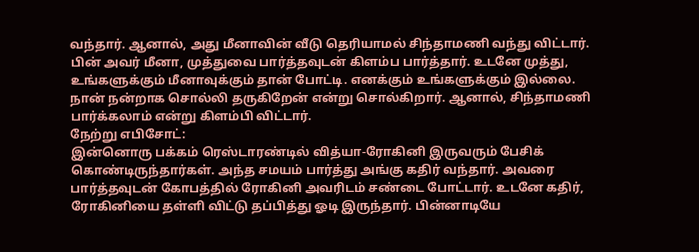வந்தார். ஆனால், அது மீனாவின் வீடு தெரியாமல் சிந்தாமணி வந்து விட்டார். பின் அவர் மீனா, முத்துவை பார்த்தவுடன் கிளம்ப பார்த்தார். உடனே முத்து, உங்களுக்கும் மீனாவுக்கும் தான் போட்டி. எனக்கும் உங்களுக்கும் இல்லை. நான் நன்றாக சொல்லி தருகிறேன் என்று சொல்கிறார். ஆனால், சிந்தாமணி பார்க்கலாம் என்று கிளம்பி விட்டார்.
நேற்று எபிசோட்:
இன்னொரு பக்கம் ரெஸ்டாரண்டில் வித்யா-ரோகினி இருவரும் பேசிக் கொண்டிருந்தார்கள். அந்த சமயம் பார்த்து அங்கு கதிர் வந்தார். அவரை பார்த்தவுடன் கோபத்தில் ரோகினி அவரிடம் சண்டை போட்டார். உடனே கதிர், ரோகினியை தள்ளி விட்டு தப்பித்து ஓடி இருந்தார். பின்னாடியே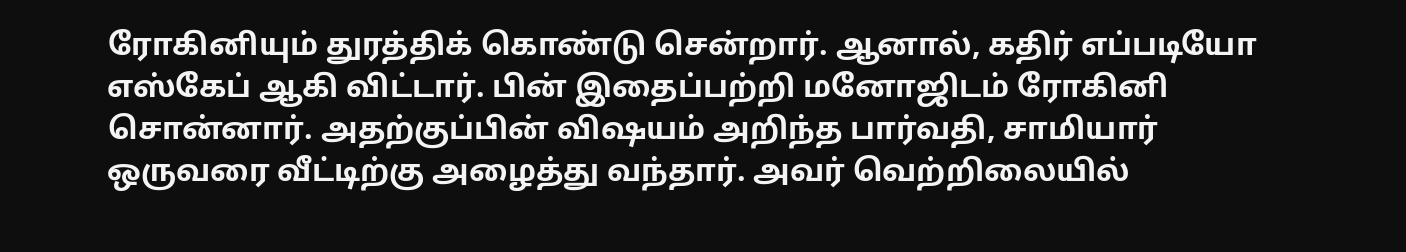ரோகினியும் துரத்திக் கொண்டு சென்றார். ஆனால், கதிர் எப்படியோ எஸ்கேப் ஆகி விட்டார். பின் இதைப்பற்றி மனோஜிடம் ரோகினி சொன்னார். அதற்குப்பின் விஷயம் அறிந்த பார்வதி, சாமியார் ஒருவரை வீட்டிற்கு அழைத்து வந்தார். அவர் வெற்றிலையில்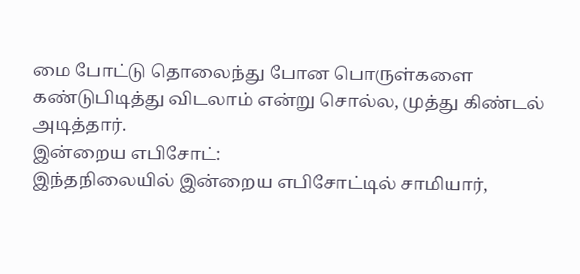மை போட்டு தொலைந்து போன பொருள்களை கண்டுபிடித்து விடலாம் என்று சொல்ல, முத்து கிண்டல் அடித்தார்.
இன்றைய எபிசோட்:
இந்தநிலையில் இன்றைய எபிசோட்டில் சாமியார்,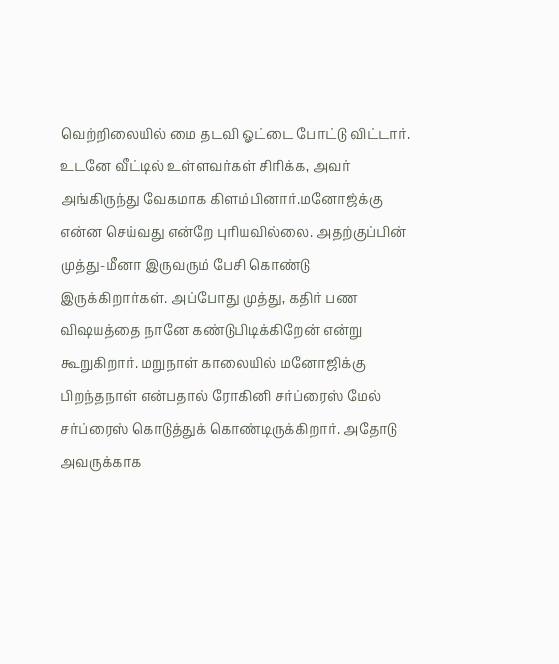வெற்றிலையில் மை தடவி ஓட்டை போட்டு விட்டார். உடனே வீட்டில் உள்ளவர்கள் சிரிக்க, அவர் அங்கிருந்து வேகமாக கிளம்பினார்.மனோஜ்க்கு என்ன செய்வது என்றே புரியவில்லை. அதற்குப்பின் முத்து-மீனா இருவரும் பேசி கொண்டு இருக்கிறார்கள். அப்போது முத்து, கதிர் பண விஷயத்தை நானே கண்டுபிடிக்கிறேன் என்று கூறுகிறார். மறுநாள் காலையில் மனோஜிக்கு பிறந்தநாள் என்பதால் ரோகினி சர்ப்ரைஸ் மேல் சர்ப்ரைஸ் கொடுத்துக் கொண்டிருக்கிறார். அதோடு அவருக்காக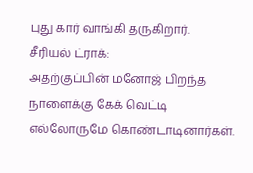புது கார் வாங்கி தருகிறார்.
சீரியல் ட்ராக்:
அதற்குப்பின் மனோஜ் பிறந்த நாளைக்கு கேக் வெட்டி எல்லோருமே கொண்டாடினார்கள்.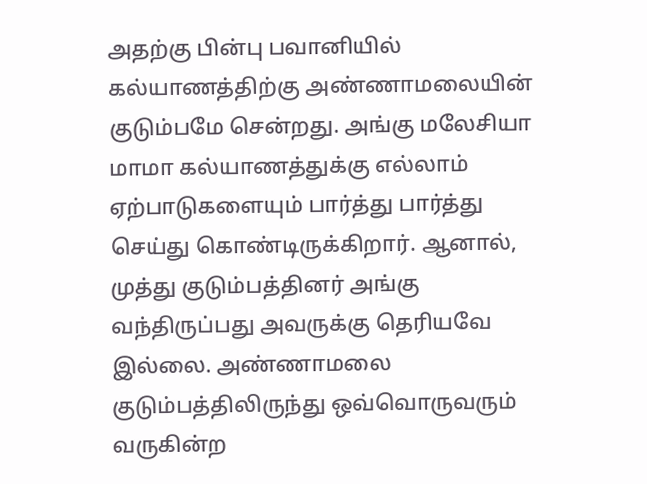அதற்கு பின்பு பவானியில் கல்யாணத்திற்கு அண்ணாமலையின் குடும்பமே சென்றது. அங்கு மலேசியா மாமா கல்யாணத்துக்கு எல்லாம் ஏற்பாடுகளையும் பார்த்து பார்த்து செய்து கொண்டிருக்கிறார். ஆனால், முத்து குடும்பத்தினர் அங்கு வந்திருப்பது அவருக்கு தெரியவே இல்லை. அண்ணாமலை குடும்பத்திலிருந்து ஒவ்வொருவரும் வருகின்ற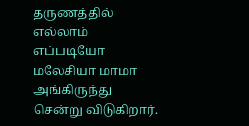தருணத்தில் எல்லாம் எப்படியோ மலேசியா மாமா அங்கிருந்து சென்று விடுகிறார்.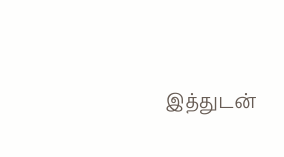இத்துடன்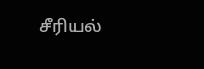சீரியல்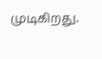முடிகிறது.